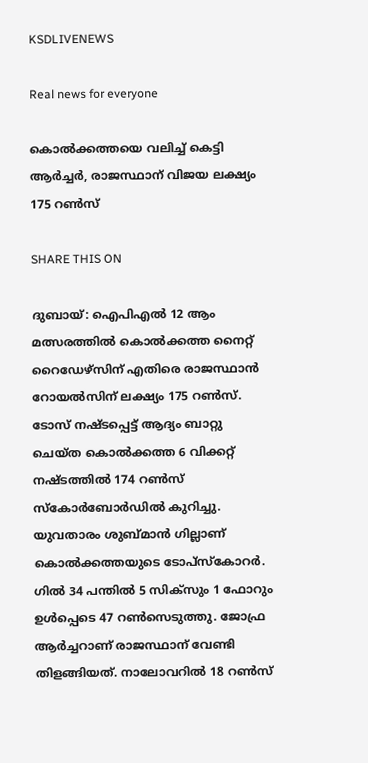KSDLIVENEWS

Real news for everyone

കൊല്‍ക്കത്തയെ വലിച്ച് കെട്ടി ആര്‍ച്ചര്‍, രാജസ്ഥാന് വിജയ ലക്ഷ്യം 175 റൺസ്

SHARE THIS ON

ദുബായ്: ഐപിഎല്‍ 12 ആം മത്സരത്തില്‍ കൊല്‍ക്കത്ത നൈറ്റ് റൈഡേഴ്‌സിന് എതിരെ രാജസ്ഥാന്‍ റോയല്‍സിന് ലക്ഷ്യം 175 റണ്‍സ്. ടോസ് നഷ്ടപ്പെട്ട് ആദ്യം ബാറ്റു ചെയ്ത കൊല്‍ക്കത്ത 6 വിക്കറ്റ് നഷ്ടത്തില്‍ 174 റണ്‍സ് സ്‌കോര്‍ബോര്‍ഡില്‍ കുറിച്ചു. യുവതാരം ശുബ്മാന്‍ ഗില്ലാണ് കൊല്‍ക്കത്തയുടെ ടോപ്‌സ്‌കോറര്‍. ഗില്‍ 34 പന്തില്‍ 5 സിക്‌സും 1 ഫോറും ഉള്‍പ്പെടെ 47 റണ്‍സെടുത്തു. ജോഫ്ര ആര്‍ച്ചറാണ് രാജസ്ഥാന് വേണ്ടി തിളങ്ങിയത്. നാലോവറില്‍ 18 റണ്‍സ്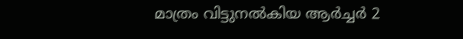മാത്രം വിട്ടുനല്‍കിയ ആര്‍ച്ചര്‍ 2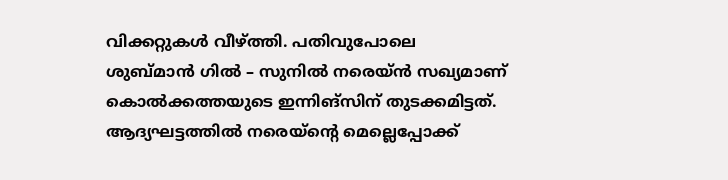വിക്കറ്റുകള്‍ വീഴ്ത്തി. പതിവുപോലെ ശുബ്മാന്‍ ഗില്‍ – സുനില്‍ നരെയ്ന്‍ സഖ്യമാണ് കൊല്‍ക്കത്തയുടെ ഇന്നിങ്‌സിന് തുടക്കമിട്ടത്. ആദ്യഘട്ടത്തില്‍ നരെയ്‌ന്റെ മെല്ലെപ്പോക്ക്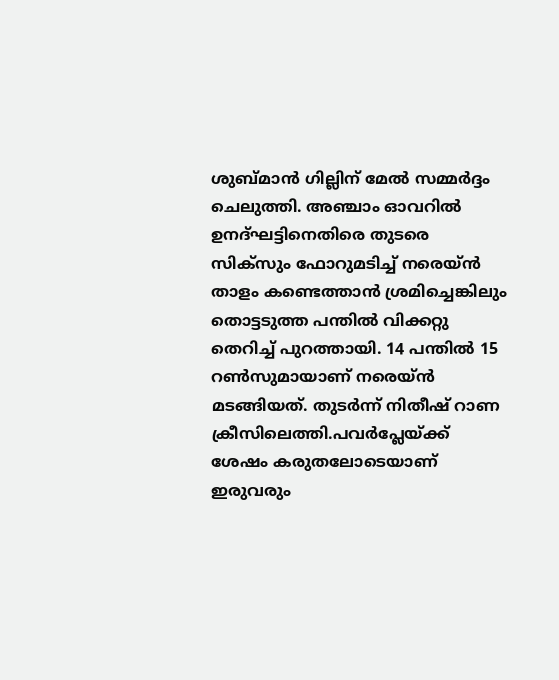ശുബ്മാന്‍ ഗില്ലിന് മേല്‍ സമ്മര്‍ദ്ദം ചെലുത്തി. അഞ്ചാം ഓവറില്‍ ഉനദ്ഘട്ടിനെതിരെ തുടരെ സിക്‌സും ഫോറുമടിച്ച് നരെയ്ന്‍ താളം കണ്ടെത്താന്‍ ശ്രമിച്ചെങ്കിലും തൊട്ടടുത്ത പന്തില്‍ വിക്കറ്റു തെറിച്ച് പുറത്തായി. 14 പന്തില്‍ 15 റണ്‍സുമായാണ് നരെയ്ന്‍ മടങ്ങിയത്. തുടര്‍ന്ന് നിതീഷ് റാണ ക്രീസിലെത്തി.പവര്‍പ്ലേയ്ക്ക് ശേഷം കരുതലോടെയാണ് ഇരുവരും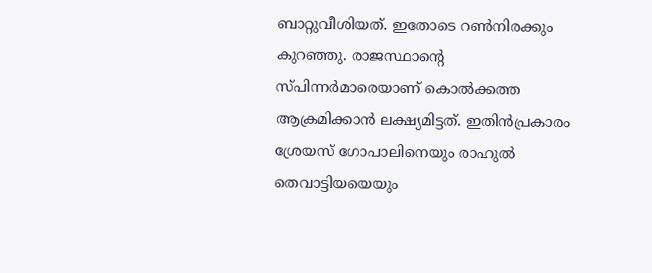ബാറ്റുവീശിയത്. ഇതോടെ റണ്‍നിരക്കും കുറഞ്ഞു. രാജസ്ഥാന്റെ സ്പിന്നര്‍മാരെയാണ് കൊല്‍ക്കത്ത ആക്രമിക്കാന്‍ ലക്ഷ്യമിട്ടത്. ഇതിന്‍പ്രകാരം ശ്രേയസ് ഗോപാലിനെയും രാഹുല്‍ തെവാട്ടിയയെയും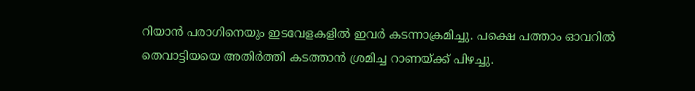റിയാന്‍ പരാഗിനെയും ഇടവേളകളില്‍ ഇവര്‍ കടന്നാക്രമിച്ചു. പക്ഷെ പത്താം ഓവറില്‍ തെവാട്ടിയയെ അതിര്‍ത്തി കടത്താന്‍ ശ്രമിച്ച റാണയ്ക്ക് പിഴച്ചു.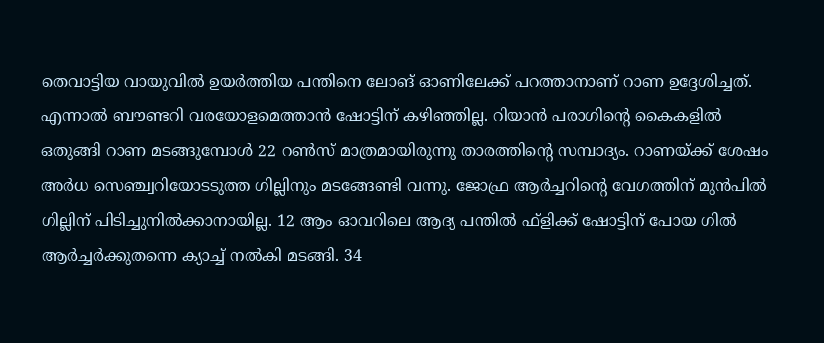തെവാട്ടിയ വായുവില്‍ ഉയര്‍ത്തിയ പന്തിനെ ലോങ് ഓണിലേക്ക് പറത്താനാണ് റാണ ഉദ്ദേശിച്ചത്. എന്നാല്‍ ബൗണ്ടറി വരയോളമെത്താന്‍ ഷോട്ടിന് കഴിഞ്ഞില്ല. റിയാന്‍ പരാഗിന്റെ കൈകളില്‍ ഒതുങ്ങി റാണ മടങ്ങുമ്പോള്‍ 22 റണ്‍സ് മാത്രമായിരുന്നു താരത്തിന്റെ സമ്പാദ്യം. റാണയ്ക്ക് ശേഷം അര്‍ധ സെഞ്ച്വറിയോടടുത്ത ഗില്ലിനും മടങ്ങേണ്ടി വന്നു. ജോഫ്ര ആര്‍ച്ചറിന്റെ വേഗത്തിന് മുന്‍പില്‍ ഗില്ലിന് പിടിച്ചുനില്‍ക്കാനായില്ല. 12 ആം ഓവറിലെ ആദ്യ പന്തില്‍ ഫ്‌ളിക്ക് ഷോട്ടിന് പോയ ഗില്‍ ആര്‍ച്ചര്‍ക്കുതന്നെ ക്യാച്ച് നല്‍കി മടങ്ങി. 34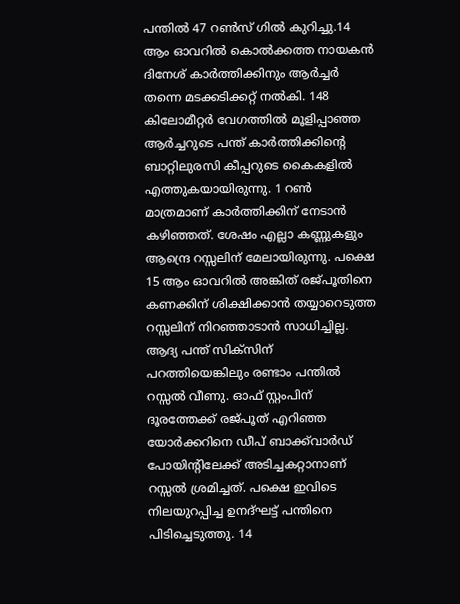പന്തില്‍ 47 റണ്‍സ് ഗില്‍ കുറിച്ചു.14 ആം ഓവറില്‍ കൊല്‍ക്കത്ത നായകന്‍ ദിനേശ് കാര്‍ത്തിക്കിനും ആര്‍ച്ചര്‍ തന്നെ മടക്കടിക്കറ്റ് നല്‍കി. 148 കിലോമീറ്റര്‍ വേഗത്തില്‍ മൂളിപ്പാഞ്ഞ ആര്‍ച്ചറുടെ പന്ത് കാര്‍ത്തിക്കിന്റെ ബാറ്റിലുരസി കീപ്പറുടെ കൈകളില്‍ എത്തുകയായിരുന്നു. 1 റണ്‍ മാത്രമാണ് കാര്‍ത്തിക്കിന് നേടാന്‍ കഴിഞ്ഞത്. ശേഷം എല്ലാ കണ്ണുകളും ആന്ദ്രെ റസ്സലിന് മേലായിരുന്നു. പക്ഷെ 15 ആം ഓവറില്‍ അങ്കിത് രജ്പൂതിനെ കണക്കിന് ശിക്ഷിക്കാന്‍ തയ്യാറെടുത്ത റസ്സലിന് നിറഞ്ഞാടാന്‍ സാധിച്ചില്ല. ആദ്യ പന്ത് സിക്‌സിന് പറത്തിയെങ്കിലും രണ്ടാം പന്തില്‍ റസ്സല്‍ വീണു. ഓഫ് സ്റ്റംപിന് ദൂരത്തേക്ക് രജ്പൂത് എറിഞ്ഞ യോര്‍ക്കറിനെ ഡീപ് ബാക്ക്‌വാര്‍ഡ് പോയിന്റിലേക്ക് അടിച്ചകറ്റാനാണ് റസ്സല്‍ ശ്രമിച്ചത്. പക്ഷെ ഇവിടെ നിലയുറപ്പിച്ച ഉനദ്ഘട്ട് പന്തിനെ പിടിച്ചെടുത്തു. 14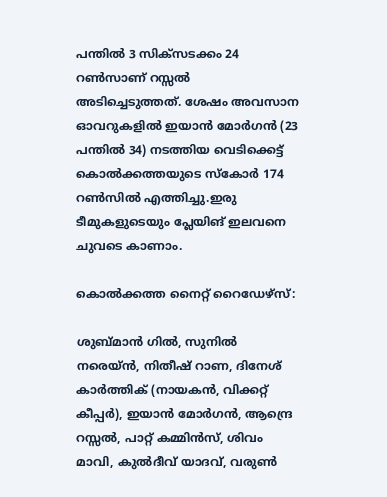പന്തില്‍ 3 സിക്‌സടക്കം 24 റണ്‍സാണ് റസ്സല്‍ അടിച്ചെടുത്തത്. ശേഷം അവസാന ഓവറുകളില്‍ ഇയാന്‍ മോര്‍ഗന്‍ (23 പന്തിൽ 34) നടത്തിയ വെടിക്കെട്ട് കൊൽക്കത്തയുടെ സ്കോർ 174 റണ്‍സില്‍ എത്തിച്ചു.ഇരു ടീമുകളുടെയും പ്ലേയിങ് ഇലവനെ ചുവടെ കാണാം.

കൊൽക്കത്ത നൈറ്റ് റൈഡേഴ്സ്:

ശുബ്മാന്‍ ഗില്‍, സുനില്‍ നരെയ്ന്‍, നിതീഷ് റാണ, ദിനേശ് കാര്‍ത്തിക് (നായകന്‍, വിക്കറ്റ് കീപ്പര്‍), ഇയാന്‍ മോര്‍ഗന്‍, ആന്ദ്രെ റസ്സല്‍, പാറ്റ് കമ്മിന്‍സ്, ശിവം മാവി, കുല്‍ദീവ് യാദവ്, വരുണ്‍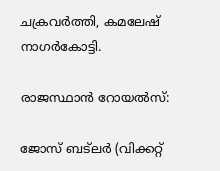ചക്രവര്‍ത്തി, കമലേഷ് നാഗര്‍കോട്ടി.

രാജസ്ഥാൻ റോയൽസ്:

ജോസ് ബട്‌ലര്‍ (വിക്കറ്റ്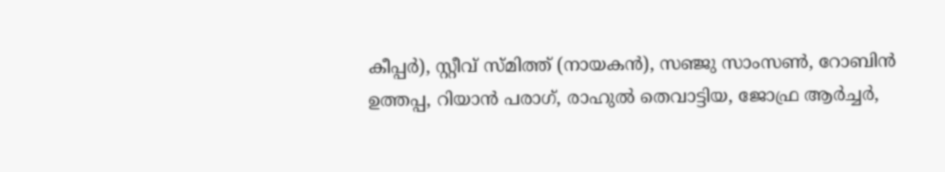കീപ്പര്‍), സ്റ്റീവ് സ്മിത്ത് (നായകന്‍), സഞ്ജു സാംസണ്‍, റോബിന്‍ ഉത്തപ്പ, റിയാന്‍ പരാഗ്, രാഹുല്‍ തെവാട്ടിയ, ജോഫ്ര ആര്‍ച്ചര്‍,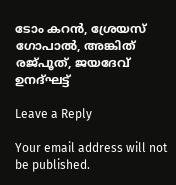ടോം കറന്‍, ശ്രേയസ് ഗോപാല്‍, അങ്കിത് രജ്പൂത്, ജയദേവ് ഉനദ്ഘട്ട്

Leave a Reply

Your email address will not be published.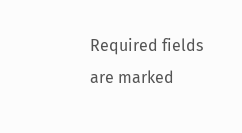Required fields are marked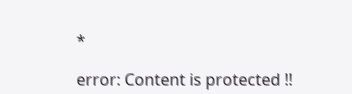*

error: Content is protected !!